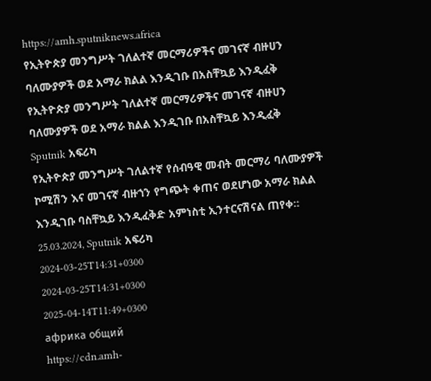https://amh.sputniknews.africa
የኢትዮጵያ መንግሥት ገለልተኛ መርማሪዎችና መገናኛ ብዙሀን ባለሙያዎች ወደ አማራ ክልል እንዲገቡ በአስቸኳይ እንዲፈቅ
የኢትዮጵያ መንግሥት ገለልተኛ መርማሪዎችና መገናኛ ብዙሀን ባለሙያዎች ወደ አማራ ክልል እንዲገቡ በአስቸኳይ እንዲፈቅ
Sputnik አፍሪካ
የኢትዮጵያ መንግሥት ገለልተኛ የሰብዓዊ መብት መርማሪ ባለሙያዎች ኮሚሽን እና መገናኛ ብዙኀን የግጭት ቀጠና ወደሆነው አማራ ክልል እንዲገቡ ባስቸኳይ እንዲፈቅድ አምነስቲ ኢንተርናሽናል ጠየቀ። 25.03.2024, Sputnik አፍሪካ
2024-03-25T14:31+0300
2024-03-25T14:31+0300
2025-04-14T11:49+0300
африка общий
https://cdn.amh-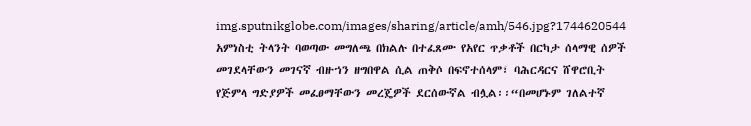img.sputnikglobe.com/images/sharing/article/amh/546.jpg?1744620544
አምነስቲ ትላንት ባወጣው መግለጫ በክልሉ በተፈጸሙ የአየር ጥቃቶች በርካታ ሰላማዊ ሰዎች መገደላቸውን መገናኛ ብዙኀን ዘግበዋል ሲል ጠቅሶ በፍኖተሰላም፣ ባሕርዳርና ሸዋሮቢት የጅምላ ግድያዎች መፈፀማቸውን መረጄዎች ደርሰውኛል ብሏል፡፡“በመሆኑም ገለልተኛ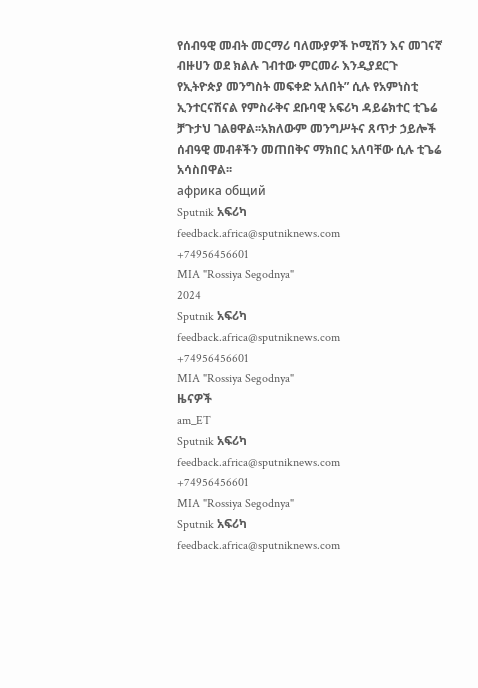የሰብዓዊ መብት መርማሪ ባለሙያዎች ኮሚሽን እና መገናኛ ብዙሀን ወደ ክልሉ ገብተው ምርመራ እንዲያደርጉ የኢትዮጵያ መንግስት መፍቀድ አለበት” ሲሉ የአምነስቲ ኢንተርናሽናል የምስራቅና ደቡባዊ አፍሪካ ዳይሬክተር ቲጌሬ ቻጉታህ ገልፀዋል፡፡አክለውም መንግሥትና ጸጥታ ኃይሎች ሰብዓዊ መብቶችን መጠበቅና ማክበር አለባቸው ሲሉ ቲጌሬ አሳስበዋል፡፡
африка общий
Sputnik አፍሪካ
feedback.africa@sputniknews.com
+74956456601
MIA "Rossiya Segodnya"
2024
Sputnik አፍሪካ
feedback.africa@sputniknews.com
+74956456601
MIA "Rossiya Segodnya"
ዜናዎች
am_ET
Sputnik አፍሪካ
feedback.africa@sputniknews.com
+74956456601
MIA "Rossiya Segodnya"
Sputnik አፍሪካ
feedback.africa@sputniknews.com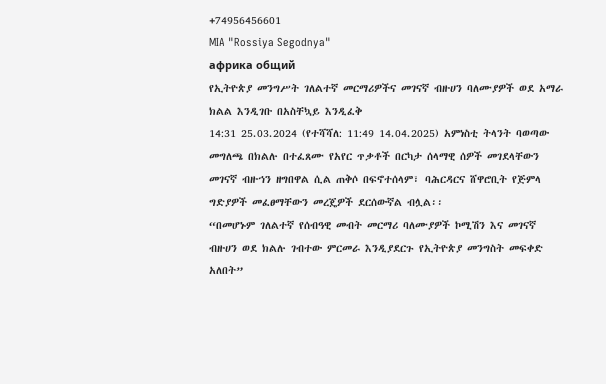+74956456601
MIA "Rossiya Segodnya"
африка общий
የኢትዮጵያ መንግሥት ገለልተኛ መርማሪዎችና መገናኛ ብዙሀን ባለሙያዎች ወደ አማራ ክልል እንዲገቡ በአስቸኳይ እንዲፈቅ
14:31 25.03.2024 (የተሻሻለ: 11:49 14.04.2025) አምነስቲ ትላንት ባወጣው
መግለጫ በክልሉ በተፈጸሙ የአየር ጥቃቶች በርካታ ሰላማዊ ሰዎች መገደላቸውን መገናኛ ብዙኀን ዘግበዋል ሲል ጠቅሶ በፍኖተሰላም፣ ባሕርዳርና ሸዋሮቢት የጅምላ ግድያዎች መፈፀማቸውን መረጄዎች ደርሰውኛል ብሏል፡፡
“በመሆኑም ገለልተኛ የሰብዓዊ መብት መርማሪ ባለሙያዎች ኮሚሽን እና መገናኛ ብዙሀን ወደ ክልሉ ገብተው ምርመራ እንዲያደርጉ የኢትዮጵያ መንግስት መፍቀድ አለበት”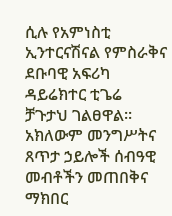ሲሉ የአምነስቲ ኢንተርናሽናል የምስራቅና ደቡባዊ አፍሪካ ዳይሬክተር ቲጌሬ ቻጉታህ ገልፀዋል፡፡
አክለውም መንግሥትና ጸጥታ ኃይሎች ሰብዓዊ መብቶችን መጠበቅና ማክበር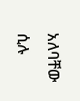አለባቸው ሲሉ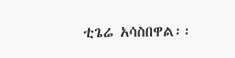ቲጌሬ አሳስበዋል፡፡